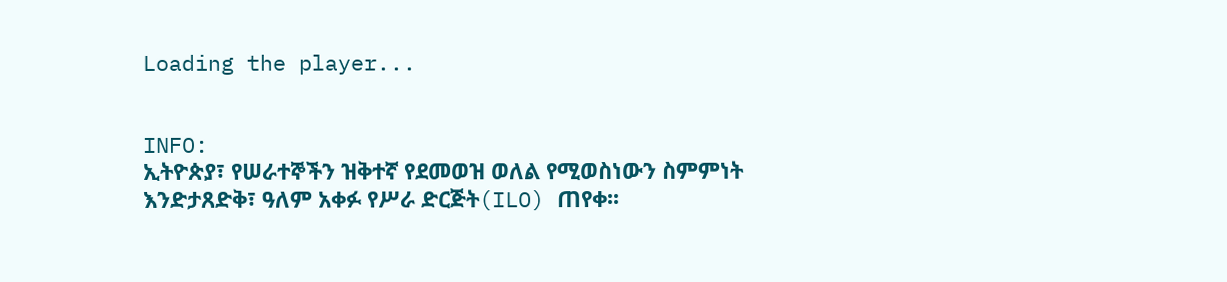Loading the player...


INFO:
ኢትዮጵያ፣ የሠራተኞችን ዝቅተኛ የደመወዝ ወለል የሚወስነውን ስምምነት እንድታጸድቅ፣ ዓለም አቀፉ የሥራ ድርጅት(ILO) ጠየቀ፡፡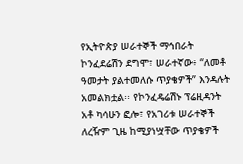የኢትዮጵያ ሠራተኞች ማኅበራት ኮንፈደሬሽን ደግሞ፣ ሠራተኛው፥ “ለመቶ ዓመታት ያልተመለሱ ጥያቄዎች” እንዳሉት አመልክቷል፡፡ የኮንፈዴሬሽኑ ፕሬዚዳንት አቶ ካሳሁን ፎሎ፣ የአገሪቱ ሠራተኞች ለረዥም ጊዜ ከሚያነሧቸው ጥያቄዎች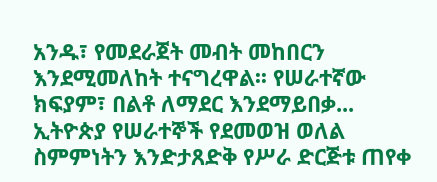አንዱ፣ የመደራጀት መብት መከበርን እንደሚመለከት ተናግረዋል፡፡ የሠራተኛው ክፍያም፣ በልቶ ለማደር እንደማይበቃ...
ኢትዮጵያ የሠራተኞች የደመወዝ ወለል ስምምነትን እንድታጸድቅ የሥራ ድርጅቱ ጠየቀ